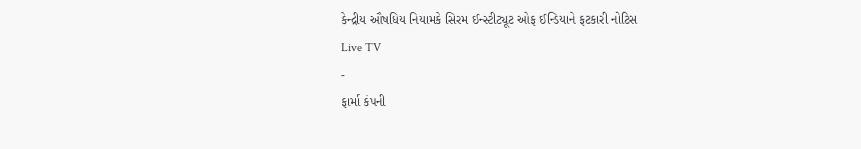કેન્દ્રીય ઔષધિય નિયામકે સિરમ ઈન્સ્ટીટ્યૂટ ઓફ ઈન્ડિયાને ફટકારી નોટિસ
Live TV
-
ફાર્મા કંપની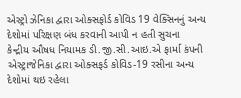એસ્ટ્રો ઝેનિકા દ્વારા ઓક્સફોર્ડ કોવિડ 19 વેક્સિનનું અન્ય દેશોમાં પરિક્ષણ બંધ કરવાની આપી ન હતી સુચના
કેન્દ્રીય ઔષધ નિયામક ડી.જી.સી.આઇ.એ ફાર્મા કંપની એસ્ટ્રાજેનિકા દ્વારા ઓક્સફર્ડ કોવિડ-19 રસીના અન્ય દેશોમાં થઇ રહેલા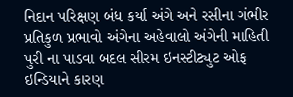નિદાન પરિક્ષણ બંધ કર્યા અંગે અને રસીના ગંભીર પ્રતિકુળ પ્રભાવો અંગેના અહેવાલો અંગેની માહિતી પુરી ના પાડવા બદલ સીરમ ઇનસ્ટીટ્યુટ ઓફ ઇન્ડિયાને કારણ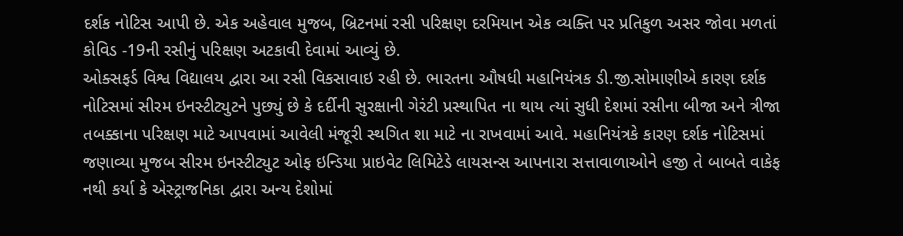દર્શક નોટિસ આપી છે. એક અહેવાલ મુજબ, બ્રિટનમાં રસી પરિક્ષણ દરમિયાન એક વ્યક્તિ પર પ્રતિકુળ અસર જોવા મળતાં કોવિડ -19ની રસીનું પરિક્ષણ અટકાવી દેવામાં આવ્યું છે.
ઓક્સફર્ડ વિશ્વ વિદ્યાલય દ્વારા આ રસી વિકસાવાઇ રહી છે. ભારતના ઔષધી મહાનિયંત્રક ડી.જી.સોમાણીએ કારણ દર્શક નોટિસમાં સીરમ ઇનસ્ટીટ્યુટને પુછ્યું છે કે દર્દીની સુરક્ષાની ગેરંટી પ્રસ્થાપિત ના થાય ત્યાં સુધી દેશમાં રસીના બીજા અને ત્રીજા તબક્કાના પરિક્ષણ માટે આપવામાં આવેલી મંજૂરી સ્થગિત શા માટે ના રાખવામાં આવે. મહાનિયંત્રકે કારણ દર્શક નોટિસમાં જણાવ્યા મુજબ સીરમ ઇનસ્ટીટ્યુટ ઓફ ઇન્ડિયા પ્રાઇવેટ લિમિટેડે લાયસન્સ આપનારા સત્તાવાળાઓને હજી તે બાબતે વાકેફ નથી કર્યા કે એસ્ટ્રાજનિકા દ્વારા અન્ય દેશોમાં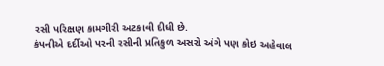રસી પરિક્ષણ કામગીરી અટકાવી દીધી છે.
કંપનીએ દર્દીઓ પરની રસીની પ્રતિકુળ અસરો અંગે પણ કોઇ અહેવાલ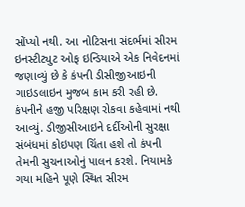સોંપ્યો નથી. આ નોટિસના સંદર્ભમાં સીરમ ઇનસ્ટીટ્યુટ ઓફ ઇન્ડિયાએ એક નિવેદનમાં જણાવ્યું છે કે કંપની ડીસીજીઆઇની ગાઇડલાઇન મુજબ કામ કરી રહી છે. કંપનીને હજી પરિક્ષણ રોકવા કહેવામાં નથી આવ્યું. ડીજીસીઆઇને દર્દીઓની સુરક્ષા સંબંધમાં કોઇપણ ચિંતા હશે તો કંપની તેમની સુચનાઓનું પાલન કરશે. નિયામકે ગયા મહિને પૂણે સ્થિત સીરમ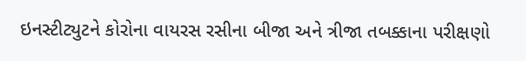ઇનસ્ટીટ્યુટને કોરોના વાયરસ રસીના બીજા અને ત્રીજા તબક્કાના પરીક્ષણો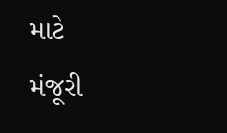માટે મંજૂરી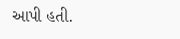આપી હતી.